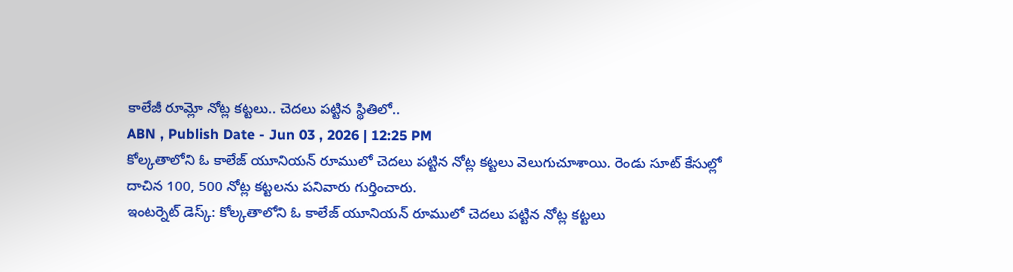కాలేజీ రూమ్లో నోట్ల కట్టలు.. చెదలు పట్టిన స్థితిలో..
ABN , Publish Date - Jun 03 , 2026 | 12:25 PM
కోల్కతాలోని ఓ కాలేజ్ యూనియన్ రూములో చెదలు పట్టిన నోట్ల కట్టలు వెలుగుచూశాయి. రెండు సూట్ కేసుల్లో దాచిన 100, 500 నోట్ల కట్టలను పనివారు గుర్తించారు.
ఇంటర్నెట్ డెస్క్: కోల్కతాలోని ఓ కాలేజ్ యూనియన్ రూములో చెదలు పట్టిన నోట్ల కట్టలు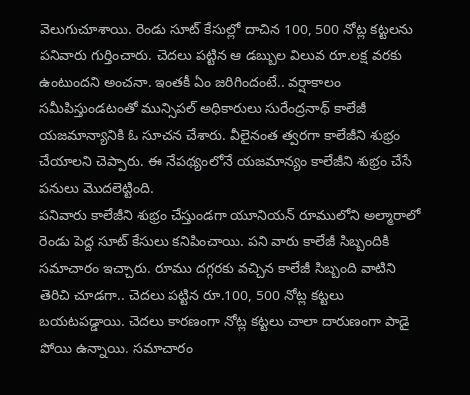వెలుగుచూశాయి. రెండు సూట్ కేసుల్లో దాచిన 100, 500 నోట్ల కట్టలను పనివారు గుర్తించారు. చెదలు పట్టిన ఆ డబ్బుల విలువ రూ.లక్ష వరకు ఉంటుందని అంచనా. ఇంతకీ ఏం జరిగిందంటే.. వర్షాకాలం సమీపిస్తుండటంతో మున్సిపల్ అధికారులు సురేంద్రనాథ్ కాలేజీ యజమాన్యానికి ఓ సూచన చేశారు. వీలైనంత త్వరగా కాలేజీని శుభ్రం చేయాలని చెప్పారు. ఈ నేపథ్యంలోనే యజమాన్యం కాలేజీని శుభ్రం చేసే పనులు మొదలెట్టింది.
పనివారు కాలేజీని శుభ్రం చేస్తుండగా యూనియన్ రూములోని అల్మారాలో రెండు పెద్ద సూట్ కేసులు కనిపించాయి. పని వారు కాలేజీ సిబ్బందికి సమాచారం ఇచ్చారు. రూము దగ్గరకు వచ్చిన కాలేజీ సిబ్బంది వాటిని తెరిచి చూడగా.. చెదలు పట్టిన రూ.100, 500 నోట్ల కట్టలు బయటపడ్డాయి. చెదలు కారణంగా నోట్ల కట్టలు చాలా దారుణంగా పాడై పోయి ఉన్నాయి. సమాచారం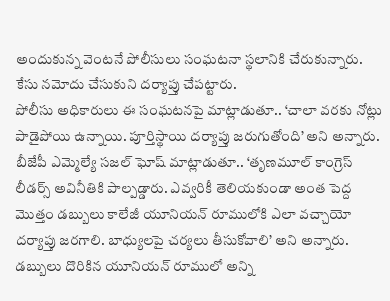అందుకున్న వెంటనే పోలీసులు సంఘటనా స్థలానికి చేరుకున్నారు. కేసు నమోదు చేసుకుని దర్యాప్తు చేపట్టారు.
పోలీసు అధికారులు ఈ సంఘటనపై మాట్లాడుతూ.. ‘చాలా వరకు నోట్లు పాడైపోయి ఉన్నాయి. పూర్తిస్థాయి దర్యాప్తు జరుగుతోంది’ అని అన్నారు. బీజేపీ ఎమ్మెల్యే సజల్ ఘోష్ మాట్లాడుతూ.. ‘తృణమూల్ కాంగ్రెస్ లీడర్స్ అవినీతికి పాల్పడ్డారు. ఎవ్వరికీ తెలియకుండా అంత పెద్ద మొత్తం డబ్బులు కాలేజీ యూనియన్ రూములోకి ఎలా వచ్చాయో దర్యాప్తు జరగాలి. బాధ్యులపై చర్యలు తీసుకోవాలి’ అని అన్నారు. డబ్బులు దొరికిన యూనియన్ రూములో అన్ని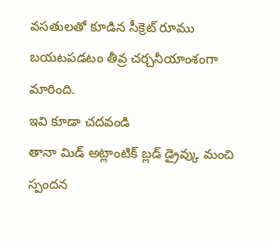వసతులతో కూడిన సీక్రెట్ రూము బయటపడటం తీవ్ర చర్చనీయాంశంగా మారింది.
ఇవి కూడా చదవండి
తానా మిడ్ అట్లాంటిక్ బ్లడ్ డ్రైవ్కు మంచి స్పందన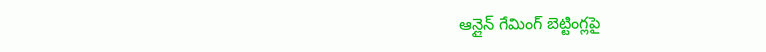ఆన్లైన్ గేమింగ్ బెట్టింగ్లపై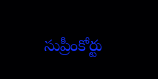సుప్రీంకోర్టు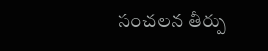సంచలన తీర్పు